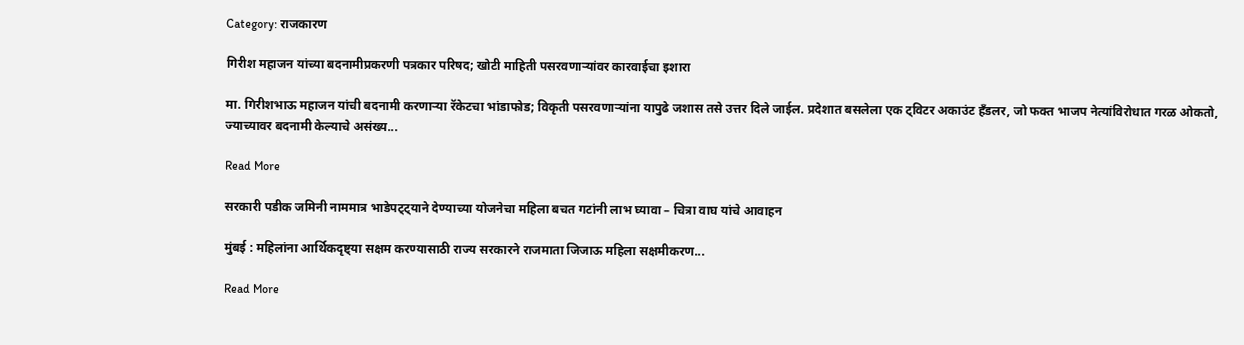Category: राजकारण

गिरीश महाजन यांच्या बदनामीप्रकरणी पत्रकार परिषद; खोटी माहिती पसरवणाऱ्यांवर कारवाईचा इशारा

मा. गिरीशभाऊ महाजन यांची बदनामी करणाऱ्या रॅकेटचा भांडाफोड; विकृती पसरवणाऱ्यांना यापुढे जशास तसे उत्तर दिले जाईल. प्रदेशात बसलेला एक ट्विटर अकाउंट हँडलर, जो फक्त भाजप नेत्यांविरोधात गरळ ओकतो, ज्याच्यावर बदनामी केल्याचे असंख्य...

Read More

सरकारी पडीक जमिनी नाममात्र भाडेपट्ट्याने देण्याच्या योजनेचा महिला बचत गटांनी लाभ घ्यावा – चित्रा वाघ यांचे आवाहन

मुंबई : महिलांना आर्थिकदृष्ट्या सक्षम करण्यासाठी राज्य सरकारने राजमाता जिजाऊ महिला सक्षमीकरण...

Read More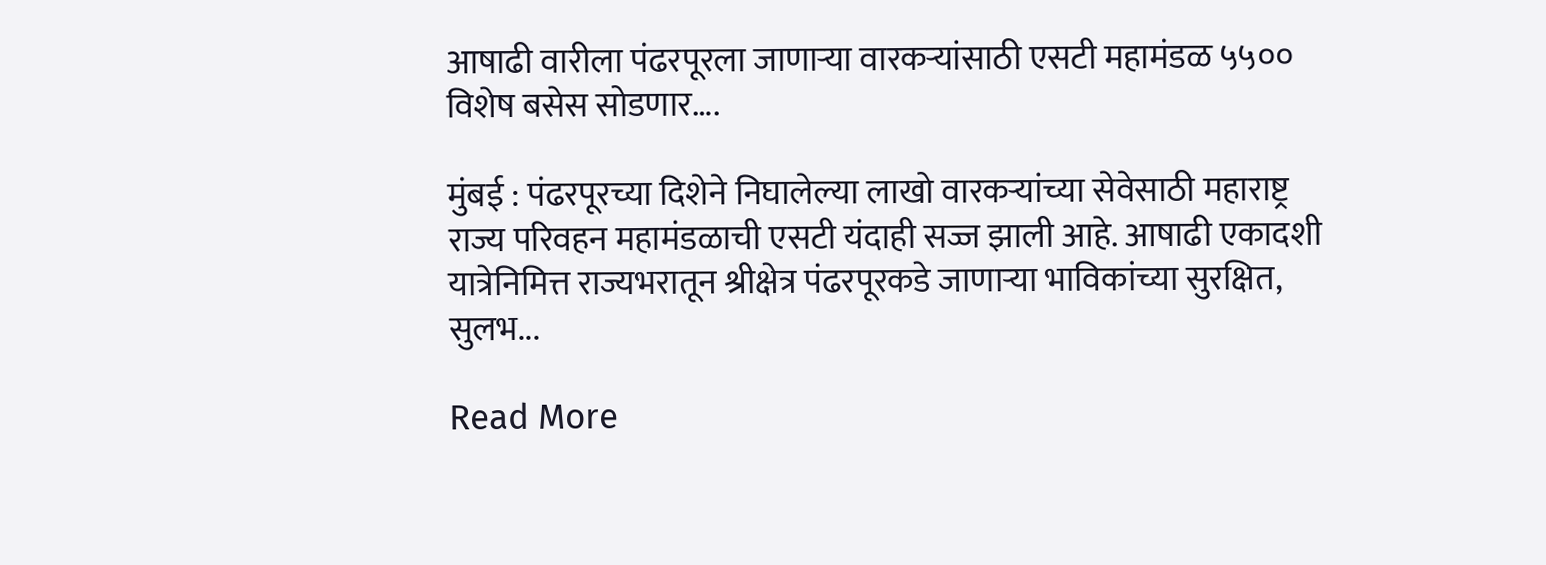आषाढी वारीला पंढरपूरला जाणाऱ्या वारकऱ्यांसाठी एसटी महामंडळ ५५०० विशेष बसेस सोडणार….

मुंबई : पंढरपूरच्या दिशेने निघालेल्या लाखो वारकऱ्यांच्या सेवेसाठी महाराष्ट्र राज्य परिवहन महामंडळाची एसटी यंदाही सज्ज झाली आहे. आषाढी एकादशी यात्रेनिमित्त राज्यभरातून श्रीक्षेत्र पंढरपूरकडे जाणाऱ्या भाविकांच्या सुरक्षित, सुलभ...

Read More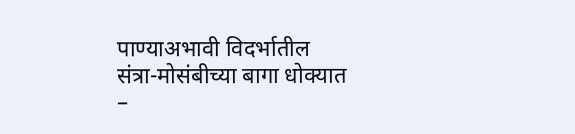पाण्याअभावी विदर्भातील संत्रा-मोसंबीच्या बागा धोक्यात –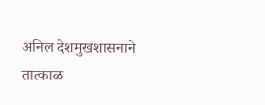अनिल देशमुखशासनाने तात्काळ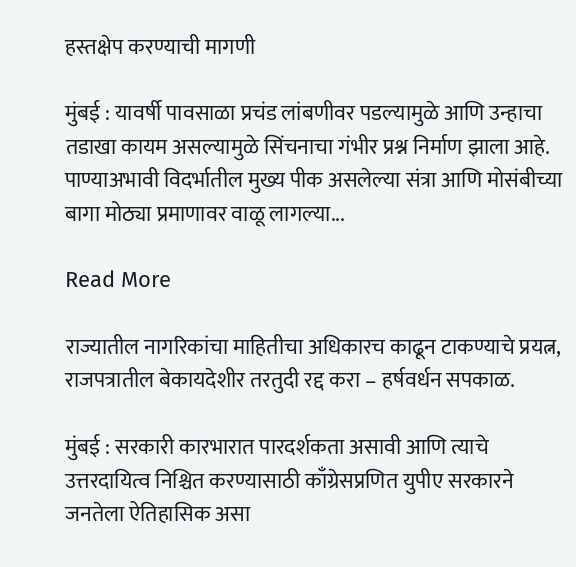हस्तक्षेप करण्याची मागणी

मुंबई : यावर्षी पावसाळा प्रचंड लांबणीवर पडल्यामुळे आणि उन्हाचा तडाखा कायम असल्यामुळे सिंचनाचा गंभीर प्रश्न निर्माण झाला आहे. पाण्याअभावी विदर्भातील मुख्य पीक असलेल्या संत्रा आणि मोसंबीच्या बागा मोठ्या प्रमाणावर वाळू लागल्या...

Read More

राज्यातील नागरिकांचा माहितीचा अधिकारच काढून टाकण्याचे प्रयत्न, राजपत्रातील बेकायदेशीर तरतुदी रद्द करा – हर्षवर्धन सपकाळ.

मुंबई : सरकारी कारभारात पारदर्शकता असावी आणि त्याचे उत्तरदायित्व निश्चित करण्यासाठी काँग्रेसप्रणित युपीए सरकारने जनतेला ऐतिहासिक असा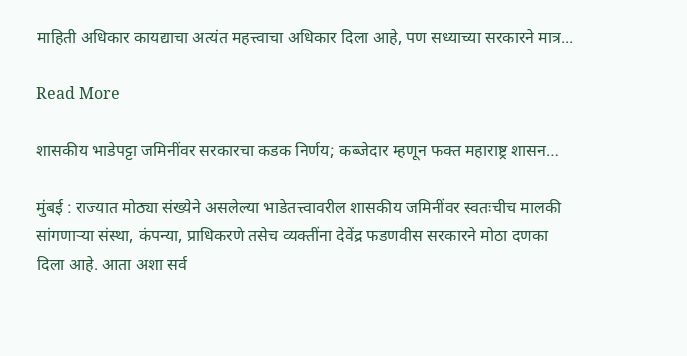माहिती अधिकार कायद्याचा अत्यंत महत्त्वाचा अधिकार दिला आहे, पण सध्याच्या सरकारने मात्र...

Read More

शासकीय भाडेपट्टा जमिनींवर सरकारचा कडक निर्णय; कब्जेदार म्हणून फक्त महाराष्ट्र शासन…

मुंबई : राज्यात मोठ्या संख्येने असलेल्या भाडेतत्त्वावरील शासकीय जमिनींवर स्वतःचीच मालकी सांगणाऱ्या संस्था, कंपन्या, प्राधिकरणे तसेच व्यक्तींना देवेंद्र फडणवीस सरकारने मोठा दणका दिला आहे. आता अशा सर्व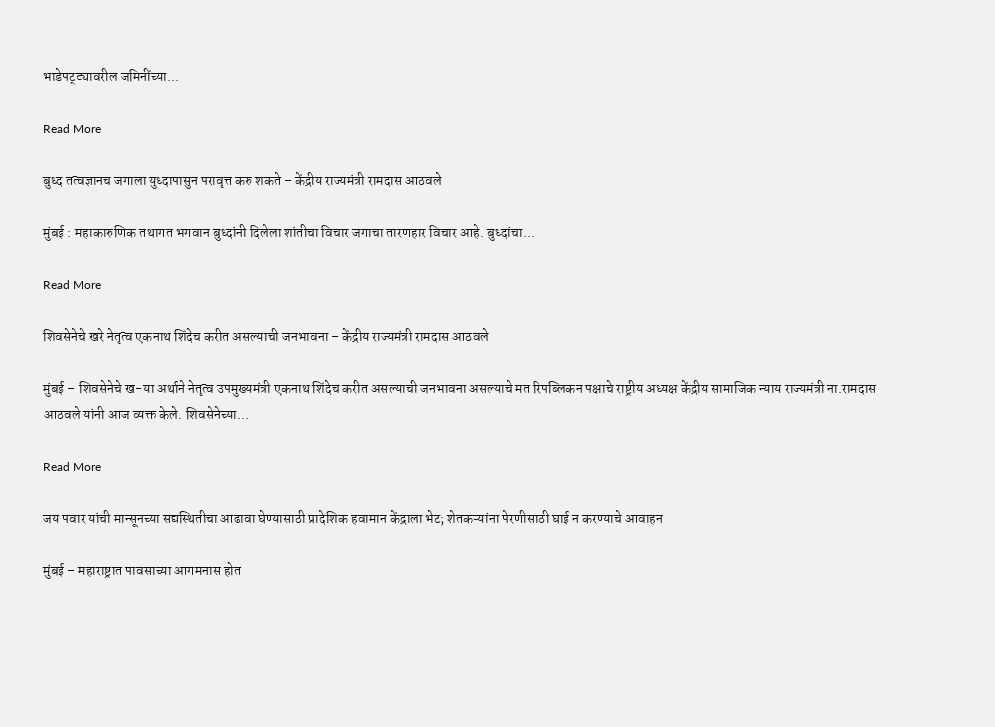भाडेपट्ट्यावरील जमिनींच्या...

Read More

बुध्द तत्वज्ञानच जगाला युध्दापासुन परावृत्त करु शकते – केंद्रीय राज्यमंत्री रामदास आठवले

मुंबई : महाकारुणिक तथागत भगवान बुध्दांनी दिलेला शांतीचा विचार जगाचा तारणहार विचार आहे. बुध्दांचा...

Read More

शिवसेनेचे खरे नेतृत्व एकनाथ शिंदेच करीत असल्याची जनभावना – केंद्रीय राज्यमंत्री रामदास आठवले

मुंबई – शिवसेनेचे ख-या अर्थाने नेतृत्व उपमुख्यमंत्री एकनाथ शिंदेच करीत असल्याची जनभावना असल्याचे मत रिपब्लिकन पक्षाचे राष्ट्रीय अध्यक्ष केंद्रीय सामाजिक न्याय राज्यमंत्री ना.रामदास आठवले यांनी आज व्यक्त केले. शिवसेनेच्या...

Read More

जय पवार यांची मान्सूनच्या सद्यस्थितीचा आढावा घेण्यासाठी प्रादेशिक हवामान केंद्राला भेट; शेतकऱ्यांना पेरणीसाठी घाई न करण्याचे आवाहन

मुंबई – महाराष्ट्रात पावसाच्या आगमनास होत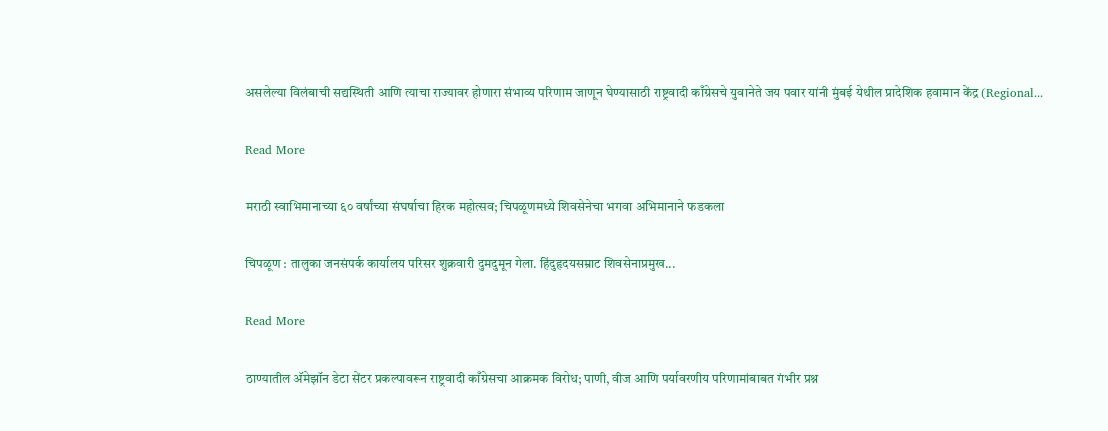असलेल्या विलंबाची सद्यस्थिती आणि त्याचा राज्यावर होणारा संभाव्य परिणाम जाणून घेण्यासाठी राष्ट्रवादी काँग्रेसचे युवानेते जय पवार यांनी मुंबई येथील प्रादेशिक हवामान केंद्र (Regional...

Read More

मराठी स्वाभिमानाच्या ६० वर्षांच्या संघर्षाचा हिरक महोत्सव; चिपळूणमध्ये शिवसेनेचा भगवा अभिमानाने फडकला

चिपळूण : तालुका जनसंपर्क कार्यालय परिसर शुक्रवारी दुमदुमून गेला. हिंदुहृदयसम्राट शिवसेनाप्रमुख...

Read More

ठाण्यातील अ‍ॅमेझॉन डेटा सेंटर प्रकल्पावरून राष्ट्रवादी काँग्रेसचा आक्रमक विरोध; पाणी, वीज आणि पर्यावरणीय परिणामांबाबत गंभीर प्रश्न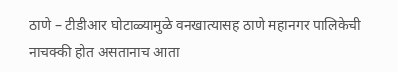ठाणे – टीडीआर घोटाळ्यामुळे वनखात्यासह ठाणे महानगर पालिकेची नाचक्की होत असतानाच आता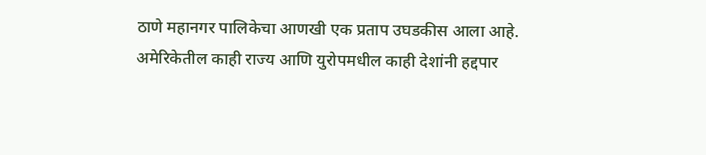ठाणे महानगर पालिकेचा आणखी एक प्रताप उघडकीस आला आहे. अमेरिकेतील काही राज्य आणि युरोपमधील काही देशांनी हद्दपार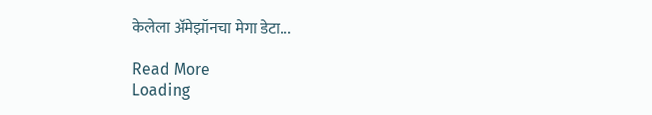केलेला अ‍ॅमेझॉनचा मेगा डेटा...

Read More
Loading